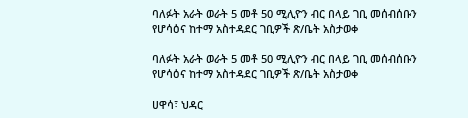ባለፉት አራት ወራት 5 መቶ 50 ሚሊዮን ብር በላይ ገቢ መሰብሰቡን የሆሳዕና ከተማ አስተዳደር ገቢዎች ጽ/ቤት አስታወቀ

ባለፉት አራት ወራት 5 መቶ 50 ሚሊዮን ብር በላይ ገቢ መሰብሰቡን የሆሳዕና ከተማ አስተዳደር ገቢዎች ጽ/ቤት አስታወቀ

ሀዋሳ፣ ህዳር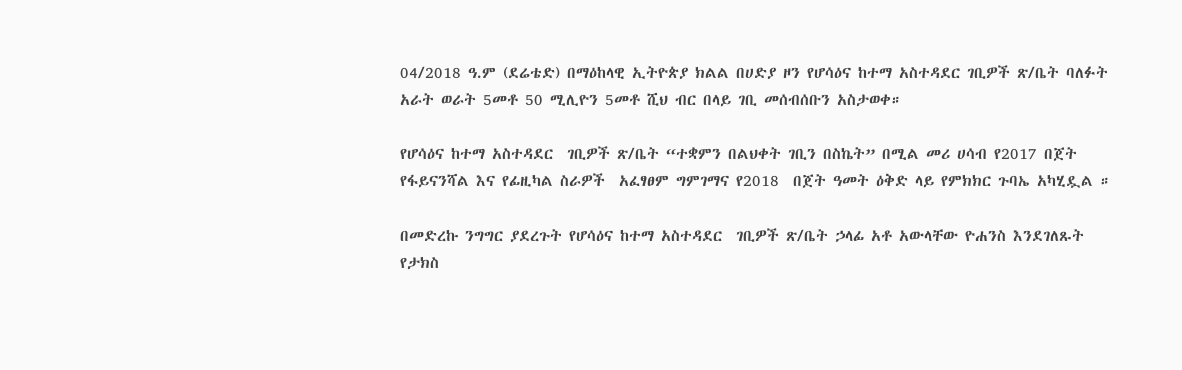04/2018 ዓ.ም (ደሬቴድ) በማዕከላዊ ኢትዮጵያ ክልል በሀድያ ዞን የሆሳዕና ከተማ አስተዳደር ገቢዎች ጽ/ቤት ባለፉት አራት ወራት 5መቶ 50 ሚሊዮን 5መቶ ሺህ ብር በላይ ገቢ መሰብሰቡን አስታወቀ።

የሆሳዕና ከተማ አስተዳደር  ገቢዎች ጽ/ቤት “ተቋምን በልህቀት ገቢን በስኬት” በሚል መሪ ሀሳብ የ2017 በጀት የፋይናንሻል እና የፊዚካል ስራዎች  አፈፃፀም ግምገማና የ2018  በጀት ዓመት ዕቅድ ላይ የምክክር ጉባኤ አካሂዷል ።

በመድረኩ ንግግር ያደረጉት የሆሳዕና ከተማ አስተዳደር  ገቢዎች ጽ/ቤት ኃላፊ አቶ አውላቸው ዮሐንስ እንደገለጹት   የታክስ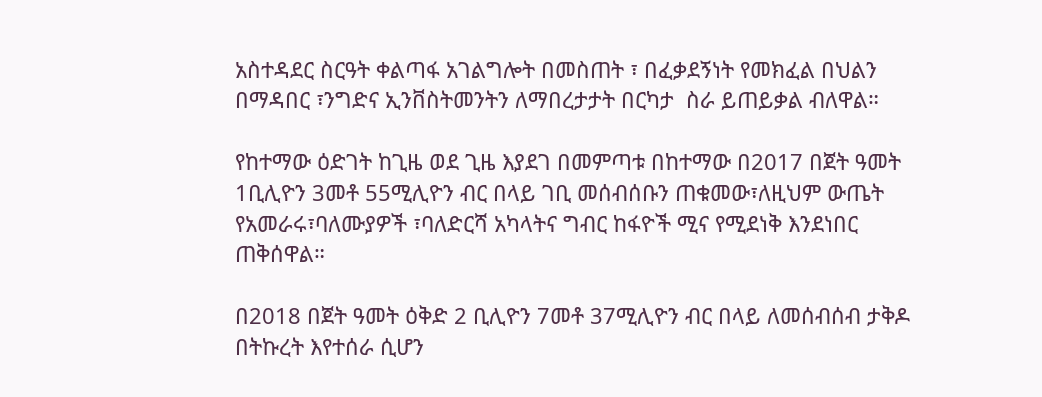አስተዳደር ስርዓት ቀልጣፋ አገልግሎት በመስጠት ፣ በፈቃደኝነት የመክፈል በህልን በማዳበር ፣ንግድና ኢንቨስትመንትን ለማበረታታት በርካታ  ስራ ይጠይቃል ብለዋል።

የከተማው ዕድገት ከጊዜ ወደ ጊዜ እያደገ በመምጣቱ በከተማው በ2017 በጀት ዓመት 1ቢሊዮን 3መቶ 55ሚሊዮን ብር በላይ ገቢ መሰብሰቡን ጠቁመው፣ለዚህም ውጤት የአመራሩ፣ባለሙያዎች ፣ባለድርሻ አካላትና ግብር ከፋዮች ሚና የሚደነቅ እንደነበር ጠቅሰዋል።

በ2018 በጀት ዓመት ዕቅድ 2 ቢሊዮን 7መቶ 37ሚሊዮን ብር በላይ ለመሰብሰብ ታቅዶ በትኩረት እየተሰራ ሲሆን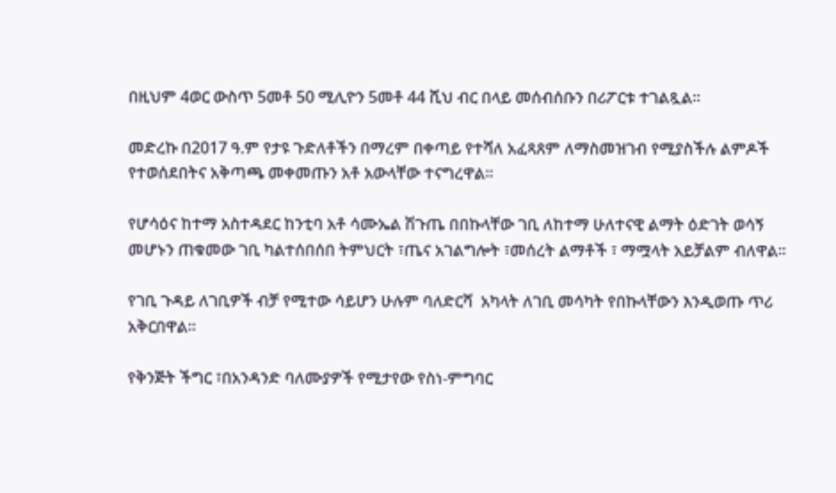በዚህም 4ወር ውስጥ 5መቶ 50 ሚሊዮን 5መቶ 44 ሺህ ብር በላይ መሰብሰቡን በሪፖርቱ ተገልጿል።

መድረኩ በ2017 ዓ.ም የታዩ ጉድለቶችን በማረም በቀጣይ የተሻለ አፈጻጸም ለማስመዝገብ የሚያስችሉ ልምዶች የተወሰደበትና አቅጣጫ መቀመጡን አቶ አውላቸው ተናግረዋል።

የሆሳዕና ከተማ አስተዳደር ከንቲባ አቶ ሳሙኤል ሽጉጤ በበኩላቸው ገቢ ለከተማ ሁለተናዊ ልማት ዕድገት ወሳኝ መሆኑን ጠቁመው ገቢ ካልተሰበሰበ ትምህርት ፣ጤና አገልግሎት ፣መሰረት ልማቶች ፣ ማሟላት አይቻልም ብለዋል።

የገቢ ጉዳይ ለገቢዎች ብቻ የሚተው ሳይሆን ሁሉም ባለድርሻ  አካላት ለገቢ መሳካት የበኩላቸውን እንዲወጡ ጥሪ አቅርበዋል።

የቅንጅት ችግር ፣በአንዳንድ ባለሙያዎች የሚታየው የስነ-ምግባር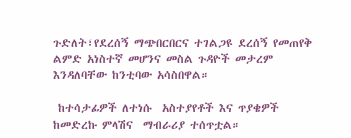ጉድለት፣የደረሰኝ ማጭበርበርና ተገልጋዩ ደረሰኝ የመጠየቅ ልምድ አነስተኛ መሆንና መስል ጉዳዮች መታረም እንዳለባቸው ከንቲባው አሳስበዋል።

 ከተሳታፊዎች ለተነሱ  አስተያየቶች እና ጥያቄዎች ከመድረኩ ምላሽና  ማብራሪያ ተሰጥቷል።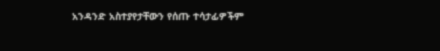አንዳንድ አስተያየታቸውን የሰጡ ተሳታፊዎችም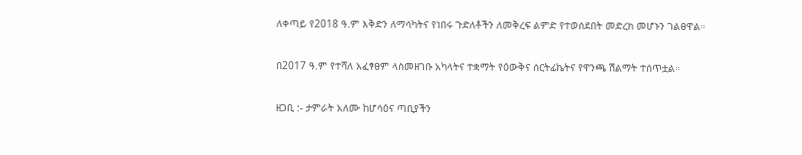ለቀጣይ የ2018 ዓ.ም እቅድን ለማሳካትና የነበሩ ጉድለቶችን ለመቅረፍ ልምድ የተወሰደበት መድረክ መሆኑን ገልፀዋል።

በ2017 ዓ.ም የተሻለ አፈፃፀም ላስመዘገቡ አካላትና ተቋማት የዕውቅና ሰርትፊኬትና የዋንጫ ሽልማት ተሰጥቷል።

ዘጋቢ :- ታምራት አለሙ ከሆሳዕና ጣቢያችን